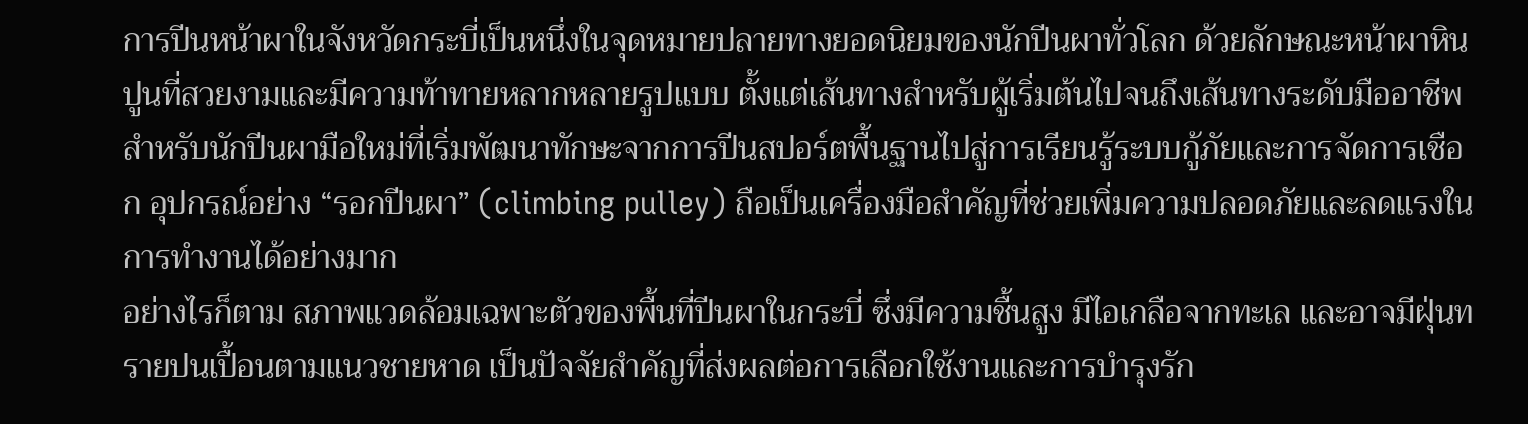การปีนหน้าผาในจังหวัดกระบี่เป็นหนึ่งในจุดหมายปลายทางยอดนิยมของนักปีนผาทั่วโลก ด้วยลักษณะหน้าผาหินปูนที่สวยงามและมีความท้าทายหลากหลายรูปแบบ ตั้งแต่เส้นทางสำหรับผู้เริ่มต้นไปจนถึงเส้นทางระดับมืออาชีพ สำหรับนักปีนผามือใหม่ที่เริ่มพัฒนาทักษะจากการปีนสปอร์ตพื้นฐานไปสู่การเรียนรู้ระบบกู้ภัยและการจัดการเชือก อุปกรณ์อย่าง “รอกปีนผา” (climbing pulley) ถือเป็นเครื่องมือสำคัญที่ช่วยเพิ่มความปลอดภัยและลดแรงในการทำงานได้อย่างมาก
อย่างไรก็ตาม สภาพแวดล้อมเฉพาะตัวของพื้นที่ปีนผาในกระบี่ ซึ่งมีความชื้นสูง มีไอเกลือจากทะเล และอาจมีฝุ่นทรายปนเปื้อนตามแนวชายหาด เป็นปัจจัยสำคัญที่ส่งผลต่อการเลือกใช้งานและการบำรุงรัก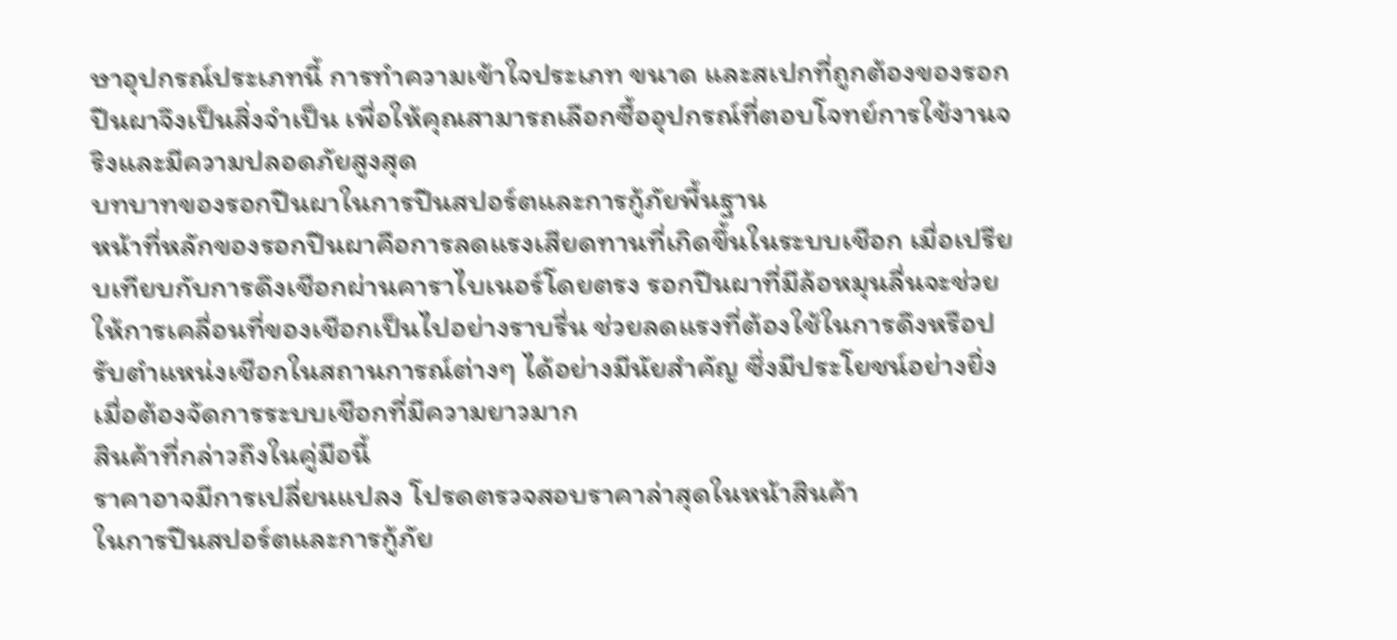ษาอุปกรณ์ประเภทนี้ การทำความเข้าใจประเภท ขนาด และสเปกที่ถูกต้องของรอกปีนผาจึงเป็นสิ่งจำเป็น เพื่อให้คุณสามารถเลือกซื้ออุปกรณ์ที่ตอบโจทย์การใช้งานจริงและมีความปลอดภัยสูงสุด
บทบาทของรอกปีนผาในการปีนสปอร์ตและการกู้ภัยพื้นฐาน
หน้าที่หลักของรอกปีนผาคือการลดแรงเสียดทานที่เกิดขึ้นในระบบเชือก เมื่อเปรียบเทียบกับการดึงเชือกผ่านคาราไบเนอร์โดยตรง รอกปีนผาที่มีล้อหมุนลื่นจะช่วยให้การเคลื่อนที่ของเชือกเป็นไปอย่างราบรื่น ช่วยลดแรงที่ต้องใช้ในการดึงหรือปรับตำแหน่งเชือกในสถานการณ์ต่างๆ ได้อย่างมีนัยสำคัญ ซึ่งมีประโยชน์อย่างยิ่งเมื่อต้องจัดการระบบเชือกที่มีความยาวมาก
สินค้าที่กล่าวถึงในคู่มือนี้
ราคาอาจมีการเปลี่ยนแปลง โปรดตรวจสอบราคาล่าสุดในหน้าสินค้า
ในการปีนสปอร์ตและการกู้ภัย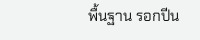พื้นฐาน รอกปีน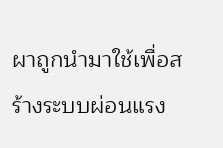ผาถูกนำมาใช้เพื่อสร้างระบบผ่อนแรง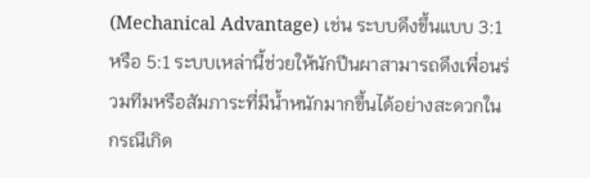(Mechanical Advantage) เช่น ระบบดึงขึ้นแบบ 3:1 หรือ 5:1 ระบบเหล่านี้ช่วยให้นักปีนผาสามารถดึงเพื่อนร่วมทีมหรือสัมภาระที่มีน้ำหนักมากขึ้นได้อย่างสะดวกในกรณีเกิด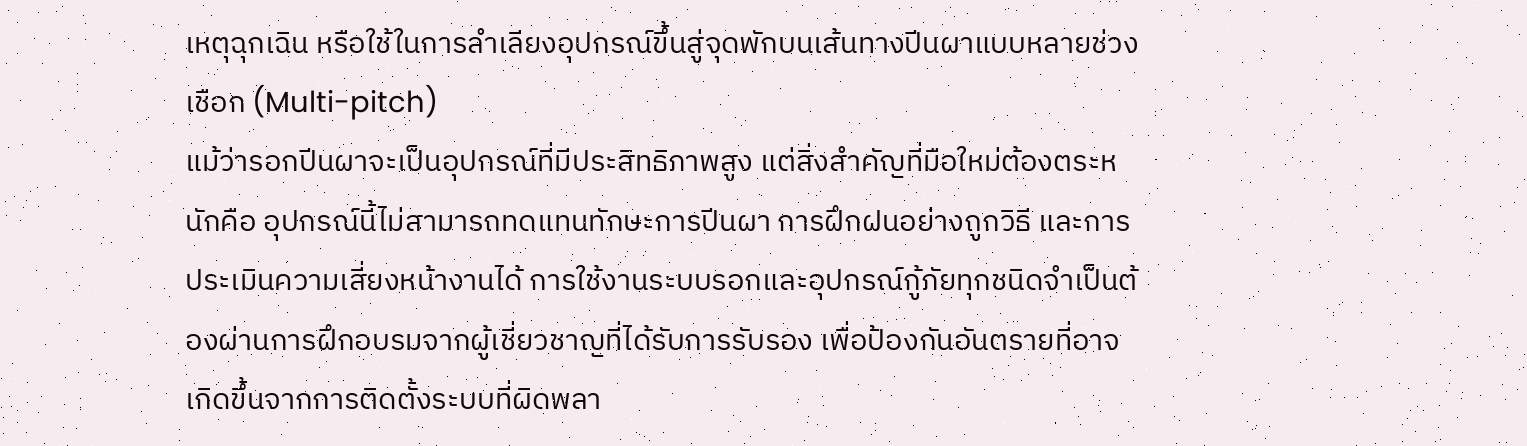เหตุฉุกเฉิน หรือใช้ในการลำเลียงอุปกรณ์ขึ้นสู่จุดพักบนเส้นทางปีนผาแบบหลายช่วงเชือก (Multi-pitch)
แม้ว่ารอกปีนผาจะเป็นอุปกรณ์ที่มีประสิทธิภาพสูง แต่สิ่งสำคัญที่มือใหม่ต้องตระหนักคือ อุปกรณ์นี้ไม่สามารถทดแทนทักษะการปีนผา การฝึกฝนอย่างถูกวิธี และการประเมินความเสี่ยงหน้างานได้ การใช้งานระบบรอกและอุปกรณ์กู้ภัยทุกชนิดจำเป็นต้องผ่านการฝึกอบรมจากผู้เชี่ยวชาญที่ได้รับการรับรอง เพื่อป้องกันอันตรายที่อาจเกิดขึ้นจากการติดตั้งระบบที่ผิดพลา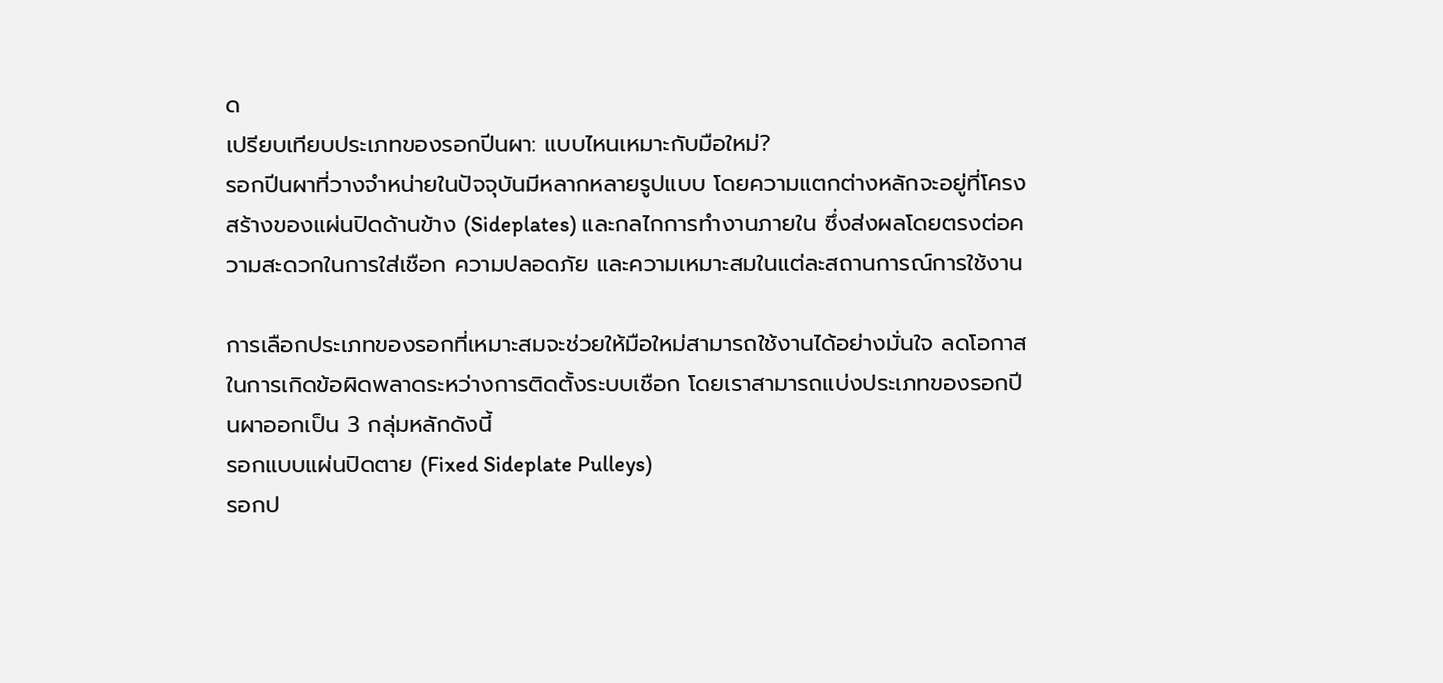ด
เปรียบเทียบประเภทของรอกปีนผา: แบบไหนเหมาะกับมือใหม่?
รอกปีนผาที่วางจำหน่ายในปัจจุบันมีหลากหลายรูปแบบ โดยความแตกต่างหลักจะอยู่ที่โครงสร้างของแผ่นปิดด้านข้าง (Sideplates) และกลไกการทำงานภายใน ซึ่งส่งผลโดยตรงต่อความสะดวกในการใส่เชือก ความปลอดภัย และความเหมาะสมในแต่ละสถานการณ์การใช้งาน

การเลือกประเภทของรอกที่เหมาะสมจะช่วยให้มือใหม่สามารถใช้งานได้อย่างมั่นใจ ลดโอกาสในการเกิดข้อผิดพลาดระหว่างการติดตั้งระบบเชือก โดยเราสามารถแบ่งประเภทของรอกปีนผาออกเป็น 3 กลุ่มหลักดังนี้
รอกแบบแผ่นปิดตาย (Fixed Sideplate Pulleys)
รอกป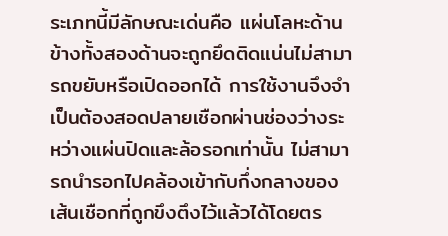ระเภทนี้มีลักษณะเด่นคือ แผ่นโลหะด้านข้างทั้งสองด้านจะถูกยึดติดแน่นไม่สามารถขยับหรือเปิดออกได้ การใช้งานจึงจำเป็นต้องสอดปลายเชือกผ่านช่องว่างระหว่างแผ่นปิดและล้อรอกเท่านั้น ไม่สามารถนำรอกไปคล้องเข้ากับกึ่งกลางของเส้นเชือกที่ถูกขึงตึงไว้แล้วได้โดยตร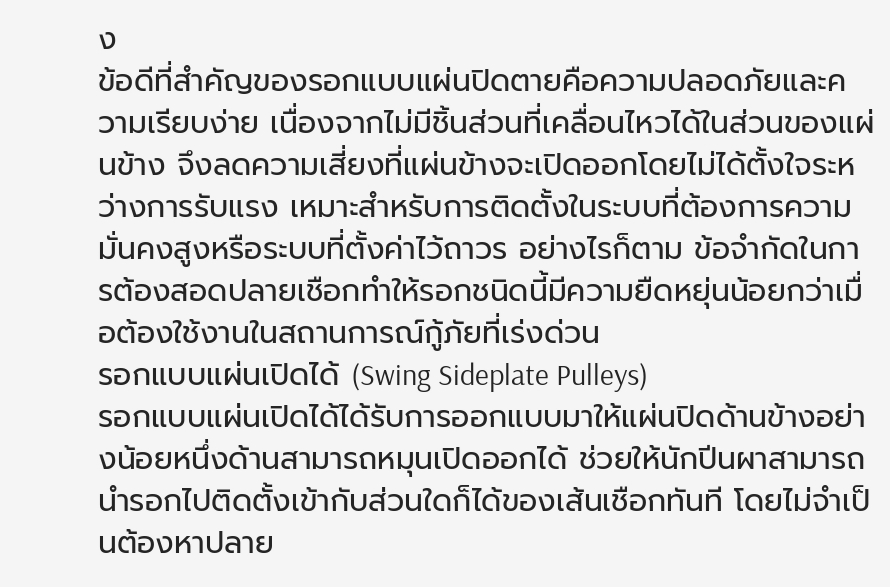ง
ข้อดีที่สำคัญของรอกแบบแผ่นปิดตายคือความปลอดภัยและความเรียบง่าย เนื่องจากไม่มีชิ้นส่วนที่เคลื่อนไหวได้ในส่วนของแผ่นข้าง จึงลดความเสี่ยงที่แผ่นข้างจะเปิดออกโดยไม่ได้ตั้งใจระหว่างการรับแรง เหมาะสำหรับการติดตั้งในระบบที่ต้องการความมั่นคงสูงหรือระบบที่ตั้งค่าไว้ถาวร อย่างไรก็ตาม ข้อจำกัดในการต้องสอดปลายเชือกทำให้รอกชนิดนี้มีความยืดหยุ่นน้อยกว่าเมื่อต้องใช้งานในสถานการณ์กู้ภัยที่เร่งด่วน
รอกแบบแผ่นเปิดได้ (Swing Sideplate Pulleys)
รอกแบบแผ่นเปิดได้ได้รับการออกแบบมาให้แผ่นปิดด้านข้างอย่างน้อยหนึ่งด้านสามารถหมุนเปิดออกได้ ช่วยให้นักปีนผาสามารถนำรอกไปติดตั้งเข้ากับส่วนใดก็ได้ของเส้นเชือกทันที โดยไม่จำเป็นต้องหาปลาย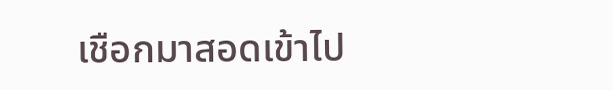เชือกมาสอดเข้าไป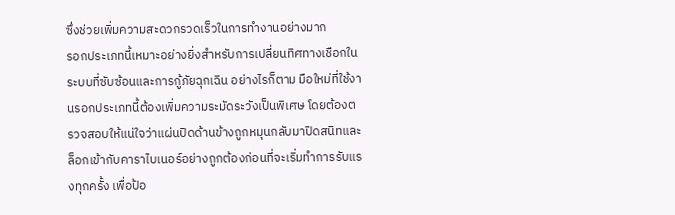ซึ่งช่วยเพิ่มความสะดวกรวดเร็วในการทำงานอย่างมาก
รอกประเภทนี้เหมาะอย่างยิ่งสำหรับการเปลี่ยนทิศทางเชือกในระบบที่ซับซ้อนและการกู้ภัยฉุกเฉิน อย่างไรก็ตาม มือใหม่ที่ใช้งานรอกประเภทนี้ต้องเพิ่มความระมัดระวังเป็นพิเศษ โดยต้องตรวจสอบให้แน่ใจว่าแผ่นปิดด้านข้างถูกหมุนกลับมาปิดสนิทและล็อกเข้ากับคาราไบเนอร์อย่างถูกต้องก่อนที่จะเริ่มทำการรับแรงทุกครั้ง เพื่อป้อ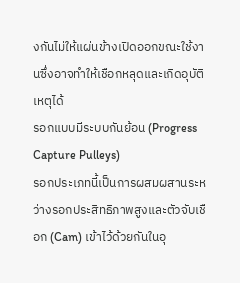งกันไม่ให้แผ่นข้างเปิดออกขณะใช้งานซึ่งอาจทำให้เชือกหลุดและเกิดอุบัติเหตุได้
รอกแบบมีระบบกันย้อน (Progress Capture Pulleys)
รอกประเภทนี้เป็นการผสมผสานระหว่างรอกประสิทธิภาพสูงและตัวจับเชือก (Cam) เข้าไว้ด้วยกันในอุ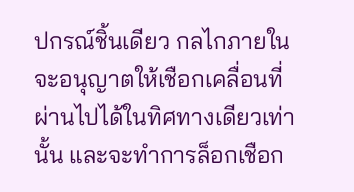ปกรณ์ชิ้นเดียว กลไกภายในจะอนุญาตให้เชือกเคลื่อนที่ผ่านไปได้ในทิศทางเดียวเท่านั้น และจะทำการล็อกเชือก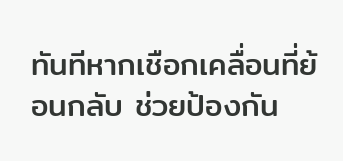ทันทีหากเชือกเคลื่อนที่ย้อนกลับ ช่วยป้องกัน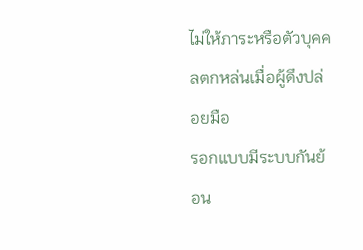ไม่ให้ภาระหรือตัวบุคคลตกหล่นเมื่อผู้ดึงปล่อยมือ
รอกแบบมีระบบกันย้อน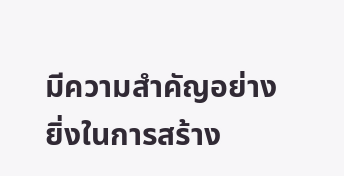มีความสำคัญอย่างยิ่งในการสร้าง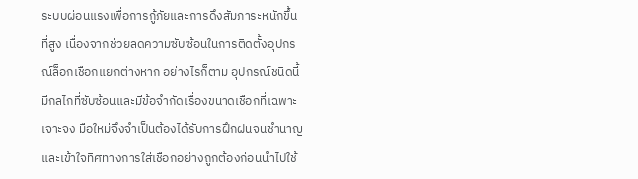ระบบผ่อนแรงเพื่อการกู้ภัยและการดึงสัมภาระหนักขึ้นที่สูง เนื่องจากช่วยลดความซับซ้อนในการติดตั้งอุปกรณ์ล็อกเชือกแยกต่างหาก อย่างไรก็ตาม อุปกรณ์ชนิดนี้มีกลไกที่ซับซ้อนและมีข้อจำกัดเรื่องขนาดเชือกที่เฉพาะเจาะจง มือใหม่จึงจำเป็นต้องได้รับการฝึกฝนจนชำนาญและเข้าใจทิศทางการใส่เชือกอย่างถูกต้องก่อนนำไปใช้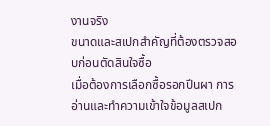งานจริง
ขนาดและสเปกสำคัญที่ต้องตรวจสอบก่อนตัดสินใจซื้อ
เมื่อต้องการเลือกซื้อรอกปีนผา การอ่านและทำความเข้าใจข้อมูลสเปก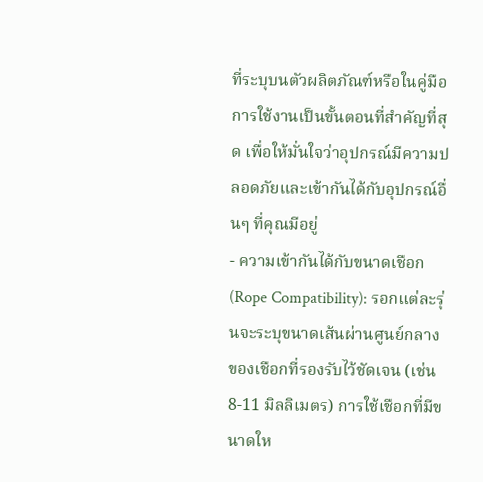ที่ระบุบนตัวผลิตภัณฑ์หรือในคู่มือการใช้งานเป็นขั้นตอนที่สำคัญที่สุด เพื่อให้มั่นใจว่าอุปกรณ์มีความปลอดภัยและเข้ากันได้กับอุปกรณ์อื่นๆ ที่คุณมีอยู่
- ความเข้ากันได้กับขนาดเชือก (Rope Compatibility): รอกแต่ละรุ่นจะระบุขนาดเส้นผ่านศูนย์กลางของเชือกที่รองรับไว้ชัดเจน (เช่น 8-11 มิลลิเมตร) การใช้เชือกที่มีขนาดให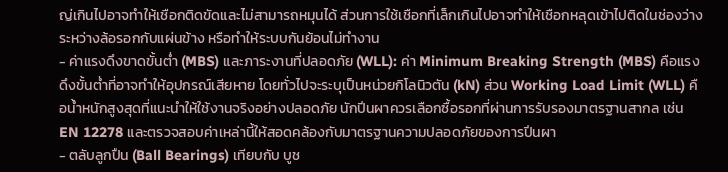ญ่เกินไปอาจทำให้เชือกติดขัดและไม่สามารถหมุนได้ ส่วนการใช้เชือกที่เล็กเกินไปอาจทำให้เชือกหลุดเข้าไปติดในช่องว่างระหว่างล้อรอกกับแผ่นข้าง หรือทำให้ระบบกันย้อนไม่ทำงาน
- ค่าแรงดึงขาดขั้นต่ำ (MBS) และภาระงานที่ปลอดภัย (WLL): ค่า Minimum Breaking Strength (MBS) คือแรงดึงขั้นต่ำที่อาจทำให้อุปกรณ์เสียหาย โดยทั่วไปจะระบุเป็นหน่วยกิโลนิวตัน (kN) ส่วน Working Load Limit (WLL) คือน้ำหนักสูงสุดที่แนะนำให้ใช้งานจริงอย่างปลอดภัย นักปีนผาควรเลือกซื้อรอกที่ผ่านการรับรองมาตรฐานสากล เช่น EN 12278 และตรวจสอบค่าเหล่านี้ให้สอดคล้องกับมาตรฐานความปลอดภัยของการปีนผา
- ตลับลูกปืน (Ball Bearings) เทียบกับ บูช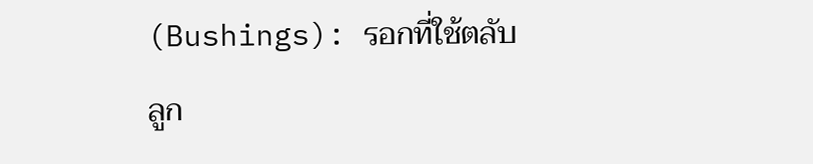(Bushings): รอกที่ใช้ตลับลูก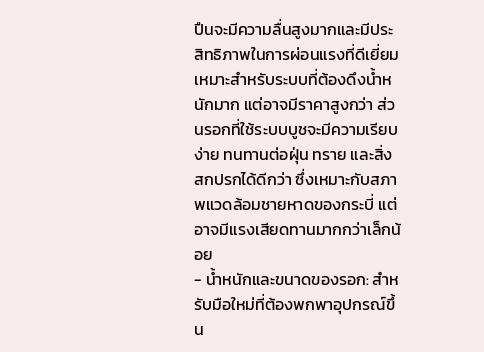ปืนจะมีความลื่นสูงมากและมีประสิทธิภาพในการผ่อนแรงที่ดีเยี่ยม เหมาะสำหรับระบบที่ต้องดึงน้ำหนักมาก แต่อาจมีราคาสูงกว่า ส่วนรอกที่ใช้ระบบบูชจะมีความเรียบง่าย ทนทานต่อฝุ่น ทราย และสิ่งสกปรกได้ดีกว่า ซึ่งเหมาะกับสภาพแวดล้อมชายหาดของกระบี่ แต่อาจมีแรงเสียดทานมากกว่าเล็กน้อย
- น้ำหนักและขนาดของรอก: สำหรับมือใหม่ที่ต้องพกพาอุปกรณ์ขึ้น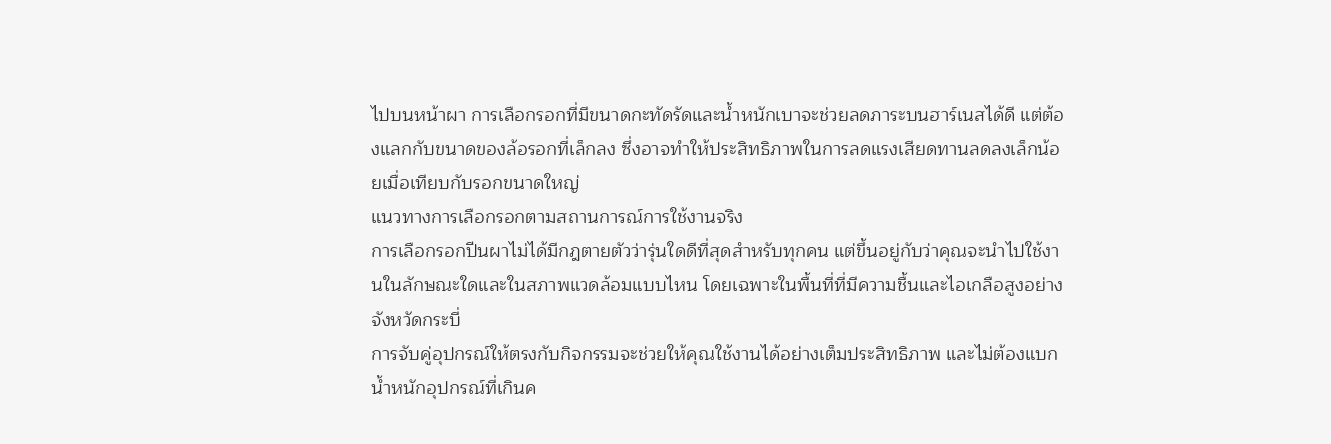ไปบนหน้าผา การเลือกรอกที่มีขนาดกะทัดรัดและน้ำหนักเบาจะช่วยลดภาระบนฮาร์เนสได้ดี แต่ต้องแลกกับขนาดของล้อรอกที่เล็กลง ซึ่งอาจทำให้ประสิทธิภาพในการลดแรงเสียดทานลดลงเล็กน้อยเมื่อเทียบกับรอกขนาดใหญ่
แนวทางการเลือกรอกตามสถานการณ์การใช้งานจริง
การเลือกรอกปีนผาไม่ได้มีกฎตายตัวว่ารุ่นใดดีที่สุดสำหรับทุกคน แต่ขึ้นอยู่กับว่าคุณจะนำไปใช้งานในลักษณะใดและในสภาพแวดล้อมแบบไหน โดยเฉพาะในพื้นที่ที่มีความชื้นและไอเกลือสูงอย่างจังหวัดกระบี่
การจับคู่อุปกรณ์ให้ตรงกับกิจกรรมจะช่วยให้คุณใช้งานได้อย่างเต็มประสิทธิภาพ และไม่ต้องแบกน้ำหนักอุปกรณ์ที่เกินค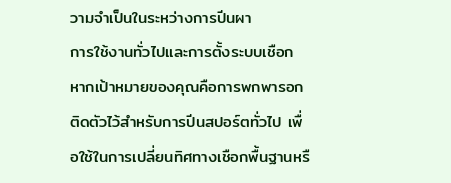วามจำเป็นในระหว่างการปีนผา
การใช้งานทั่วไปและการตั้งระบบเชือก
หากเป้าหมายของคุณคือการพกพารอกติดตัวไว้สำหรับการปีนสปอร์ตทั่วไป เพื่อใช้ในการเปลี่ยนทิศทางเชือกพื้นฐานหรื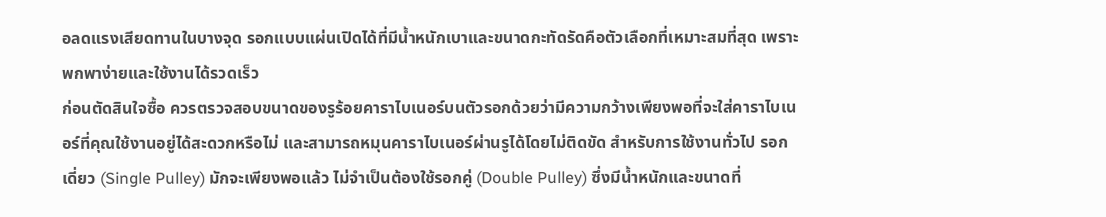อลดแรงเสียดทานในบางจุด รอกแบบแผ่นเปิดได้ที่มีน้ำหนักเบาและขนาดกะทัดรัดคือตัวเลือกที่เหมาะสมที่สุด เพราะพกพาง่ายและใช้งานได้รวดเร็ว
ก่อนตัดสินใจซื้อ ควรตรวจสอบขนาดของรูร้อยคาราไบเนอร์บนตัวรอกด้วยว่ามีความกว้างเพียงพอที่จะใส่คาราไบเนอร์ที่คุณใช้งานอยู่ได้สะดวกหรือไม่ และสามารถหมุนคาราไบเนอร์ผ่านรูได้โดยไม่ติดขัด สำหรับการใช้งานทั่วไป รอกเดี่ยว (Single Pulley) มักจะเพียงพอแล้ว ไม่จำเป็นต้องใช้รอกคู่ (Double Pulley) ซึ่งมีน้ำหนักและขนาดที่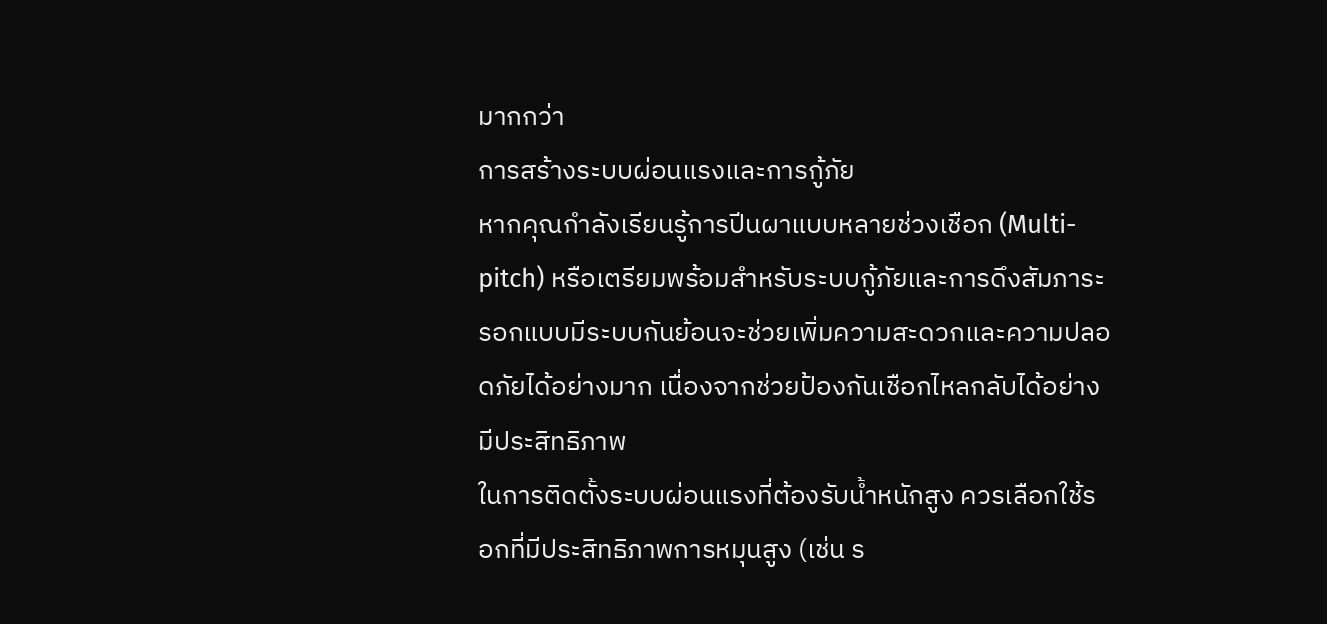มากกว่า
การสร้างระบบผ่อนแรงและการกู้ภัย
หากคุณกำลังเรียนรู้การปีนผาแบบหลายช่วงเชือก (Multi-pitch) หรือเตรียมพร้อมสำหรับระบบกู้ภัยและการดึงสัมภาระ รอกแบบมีระบบกันย้อนจะช่วยเพิ่มความสะดวกและความปลอดภัยได้อย่างมาก เนื่องจากช่วยป้องกันเชือกไหลกลับได้อย่างมีประสิทธิภาพ
ในการติดตั้งระบบผ่อนแรงที่ต้องรับน้ำหนักสูง ควรเลือกใช้รอกที่มีประสิทธิภาพการหมุนสูง (เช่น ร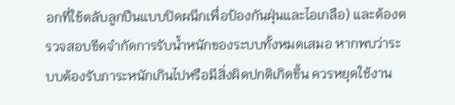อกที่ใช้ตลับลูกปืนแบบปิดผนึกเพื่อป้องกันฝุ่นและไอเกลือ) และต้องตรวจสอบขีดจำกัดการรับน้ำหนักของระบบทั้งหมดเสมอ หากพบว่าระบบต้องรับภาระหนักเกินไปหรือมีสิ่งผิดปกติเกิดขึ้น ควรหยุดใช้งาน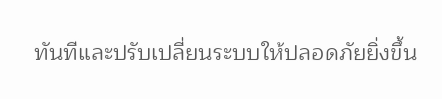ทันทีและปรับเปลี่ยนระบบให้ปลอดภัยยิ่งขึ้น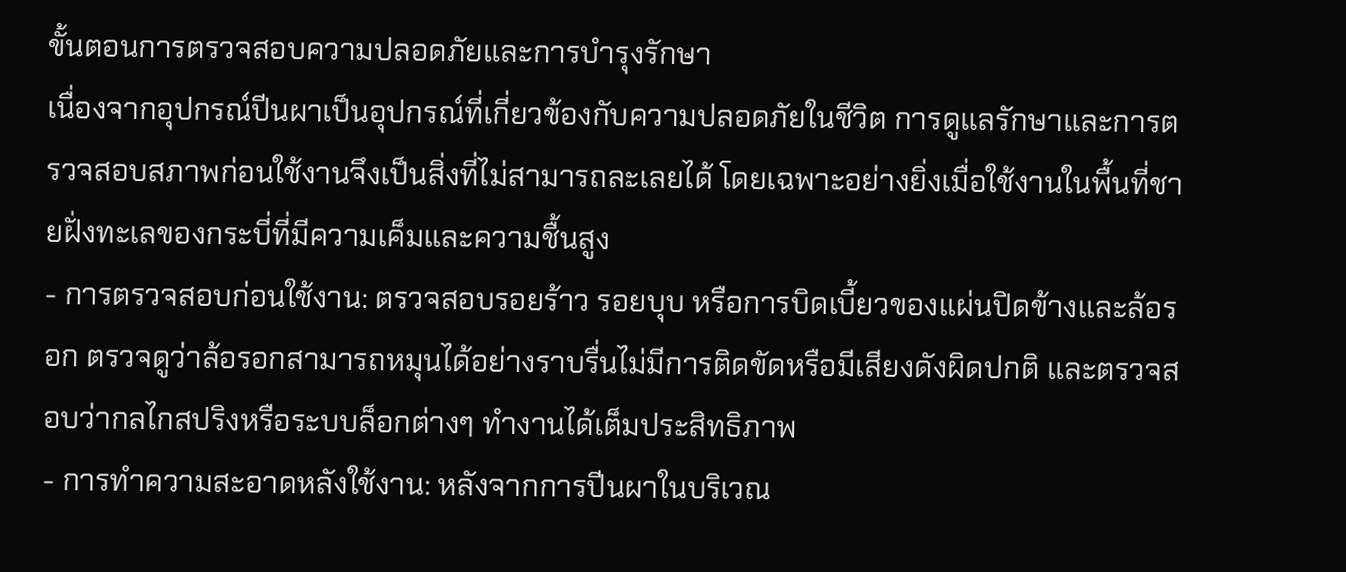ขั้นตอนการตรวจสอบความปลอดภัยและการบำรุงรักษา
เนื่องจากอุปกรณ์ปีนผาเป็นอุปกรณ์ที่เกี่ยวข้องกับความปลอดภัยในชีวิต การดูแลรักษาและการตรวจสอบสภาพก่อนใช้งานจึงเป็นสิ่งที่ไม่สามารถละเลยได้ โดยเฉพาะอย่างยิ่งเมื่อใช้งานในพื้นที่ชายฝั่งทะเลของกระบี่ที่มีความเค็มและความชื้นสูง
- การตรวจสอบก่อนใช้งาน: ตรวจสอบรอยร้าว รอยบุบ หรือการบิดเบี้ยวของแผ่นปิดข้างและล้อรอก ตรวจดูว่าล้อรอกสามารถหมุนได้อย่างราบรื่นไม่มีการติดขัดหรือมีเสียงดังผิดปกติ และตรวจสอบว่ากลไกสปริงหรือระบบล็อกต่างๆ ทำงานได้เต็มประสิทธิภาพ
- การทำความสะอาดหลังใช้งาน: หลังจากการปีนผาในบริเวณ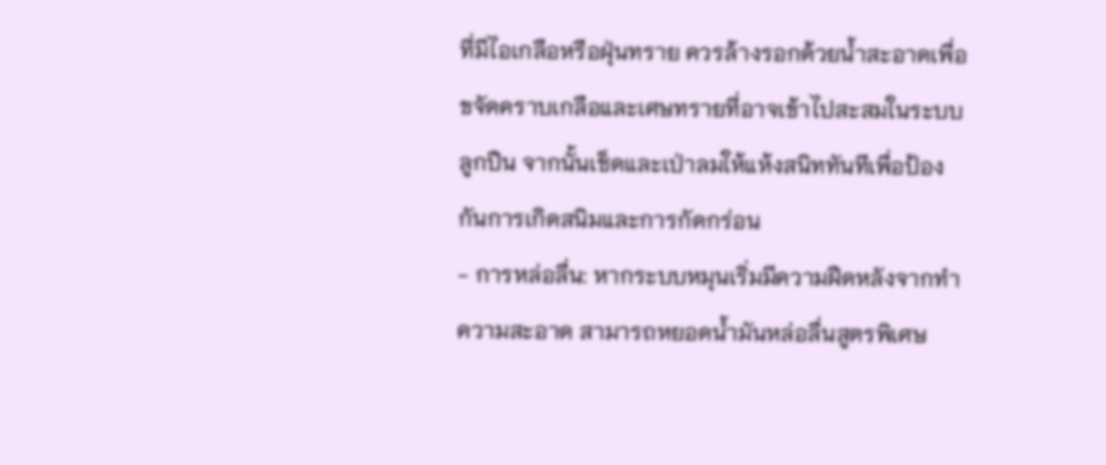ที่มีไอเกลือหรือฝุ่นทราย ควรล้างรอกด้วยน้ำสะอาดเพื่อขจัดคราบเกลือและเศษทรายที่อาจเข้าไปสะสมในระบบลูกปืน จากนั้นเช็ดและเป่าลมให้แห้งสนิททันทีเพื่อป้องกันการเกิดสนิมและการกัดกร่อน
- การหล่อลื่น: หากระบบหมุนเริ่มมีความฝืดหลังจากทำความสะอาด สามารถหยอดน้ำมันหล่อลื่นสูตรพิเศษ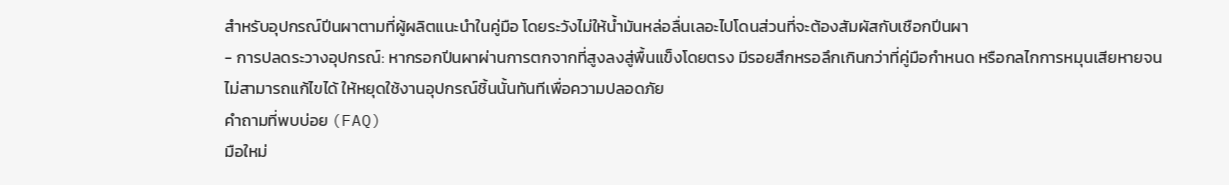สำหรับอุปกรณ์ปีนผาตามที่ผู้ผลิตแนะนำในคู่มือ โดยระวังไม่ให้น้ำมันหล่อลื่นเลอะไปโดนส่วนที่จะต้องสัมผัสกับเชือกปีนผา
- การปลดระวางอุปกรณ์: หากรอกปีนผาผ่านการตกจากที่สูงลงสู่พื้นแข็งโดยตรง มีรอยสึกหรอลึกเกินกว่าที่คู่มือกำหนด หรือกลไกการหมุนเสียหายจนไม่สามารถแก้ไขได้ ให้หยุดใช้งานอุปกรณ์ชิ้นนั้นทันทีเพื่อความปลอดภัย
คำถามที่พบบ่อย (FAQ)
มือใหม่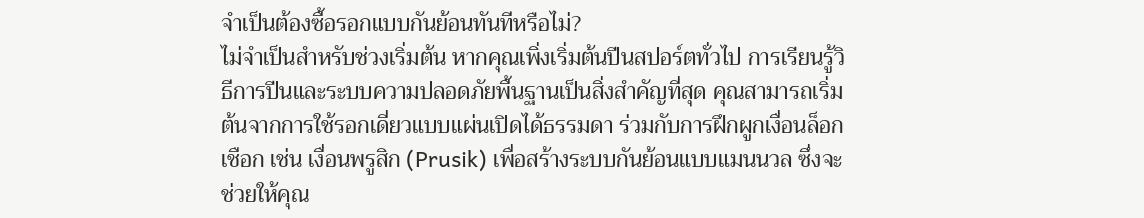จำเป็นต้องซื้อรอกแบบกันย้อนทันทีหรือไม่?
ไม่จำเป็นสำหรับช่วงเริ่มต้น หากคุณเพิ่งเริ่มต้นปีนสปอร์ตทั่วไป การเรียนรู้วิธีการปีนและระบบความปลอดภัยพื้นฐานเป็นสิ่งสำคัญที่สุด คุณสามารถเริ่มต้นจากการใช้รอกเดี่ยวแบบแผ่นเปิดได้ธรรมดา ร่วมกับการฝึกผูกเงื่อนล็อกเชือก เช่น เงื่อนพรูสิก (Prusik) เพื่อสร้างระบบกันย้อนแบบแมนนวล ซึ่งจะช่วยให้คุณ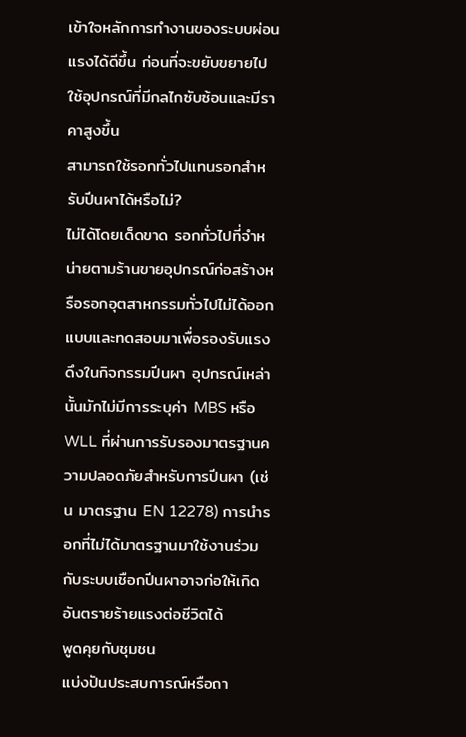เข้าใจหลักการทำงานของระบบผ่อนแรงได้ดีขึ้น ก่อนที่จะขยับขยายไปใช้อุปกรณ์ที่มีกลไกซับซ้อนและมีราคาสูงขึ้น
สามารถใช้รอกทั่วไปแทนรอกสำหรับปีนผาได้หรือไม่?
ไม่ได้โดยเด็ดขาด รอกทั่วไปที่จำหน่ายตามร้านขายอุปกรณ์ก่อสร้างหรือรอกอุตสาหกรรมทั่วไปไม่ได้ออกแบบและทดสอบมาเพื่อรองรับแรงดึงในกิจกรรมปีนผา อุปกรณ์เหล่านั้นมักไม่มีการระบุค่า MBS หรือ WLL ที่ผ่านการรับรองมาตรฐานความปลอดภัยสำหรับการปีนผา (เช่น มาตรฐาน EN 12278) การนำรอกที่ไม่ได้มาตรฐานมาใช้งานร่วมกับระบบเชือกปีนผาอาจก่อให้เกิดอันตรายร้ายแรงต่อชีวิตได้
พูดคุยกับชุมชน
แบ่งปันประสบการณ์หรือถา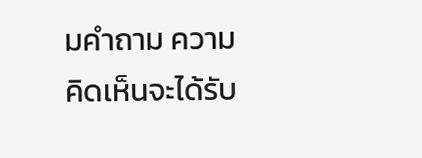มคำถาม ความคิดเห็นจะได้รับ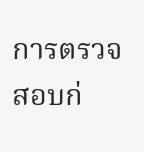การตรวจสอบก่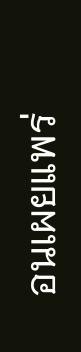อนเผยแพร่